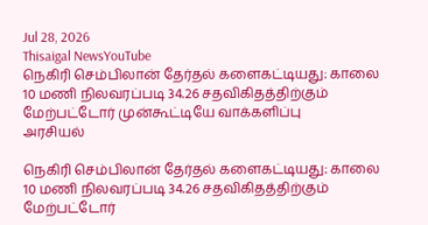Jul 28, 2026
Thisaigal NewsYouTube
நெகிரி செம்பிலான் தேர்தல் களைகட்டியது: காலை 10 மணி நிலவரப்படி 34.26 சதவிகிதத்திற்கும் மேற்பட்டோர் முன்கூட்டியே வாக்களிப்பு
அரசியல்

நெகிரி செம்பிலான் தேர்தல் களைகட்டியது: காலை 10 மணி நிலவரப்படி 34.26 சதவிகிதத்திற்கும் மேற்பட்டோர்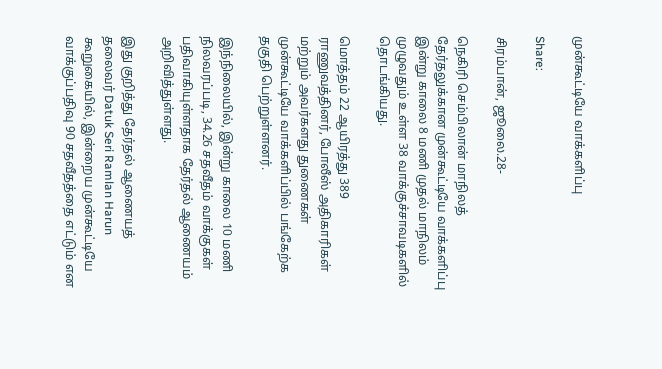முன்கூட்டியே வாக்களிப்பு

Share:

சிரம்பான், ஜூலை.28-

நெகிரி செம்பிலான் மாநிலத் தேர்தலுக்கான முன்கூட்டியே வாக்களிப்பு இன்று காலை 8 மணி முதல் மாநிலம் முழுவதும் உள்ள 38 வாக்குச்சாவடிகளில் தொடங்கியது.

மொத்தம் 22 ஆயிரத்து 389 ராணுவத்தினர், போலீஸ் அதிகாரிகள் மற்றும் அவர்களது துணைகள் முன்கூட்டியே வாக்களிப்பில் பங்கேற்க தகுதி பெற்றுள்ளனர்.

இந்நிலையில், இன்று காலை 10 மணி நிலவரப்படி, 34.26 சதவீதம் வாக்குகள் பதிவாகியுள்ளதாக தேர்தல் ஆணையம் அறிவித்துள்ளது.

இது குறித்து தேர்தல் ஆணையத் தலைவர் Datuk Seri Ramlan Harun கூறுகையில், இன்றைய முன்கூட்டியே வாக்குப்பதிவு 90 சதவீதத்தை எட்டும் என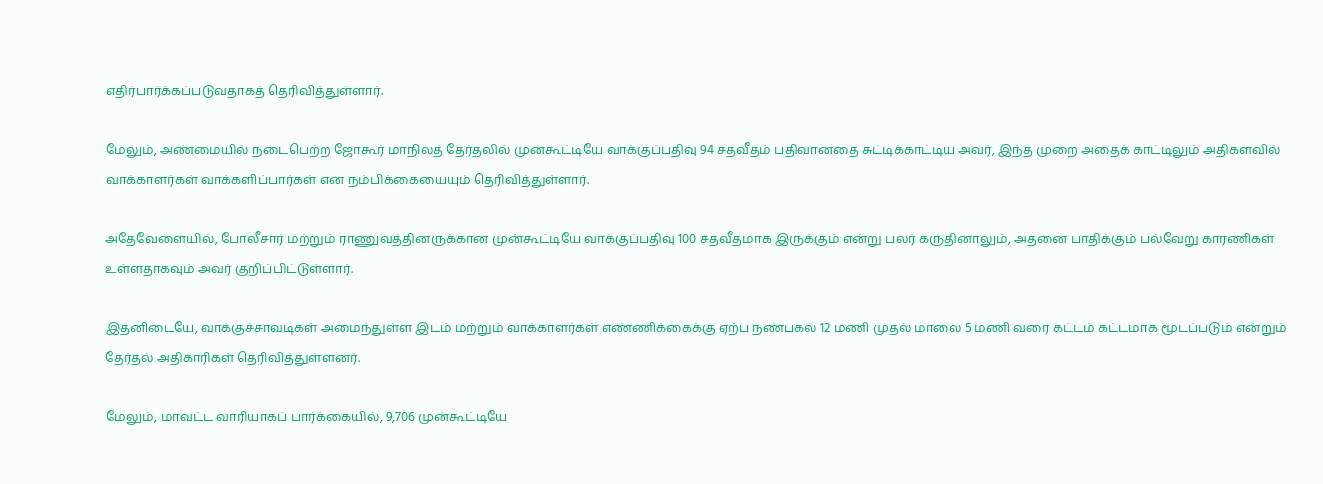எதிர்பார்க்கப்படுவதாகத் தெரிவித்துள்ளார்.

மேலும், அண்மையில் நடைபெற்ற ஜோகூர் மாநிலத் தேர்தலில் முன்கூட்டியே வாக்குப்பதிவு 94 சதவீதம் பதிவானதை சுட்டிக்காட்டிய அவர், இந்த முறை அதைக் காட்டிலும் அதிகளவில் வாக்காளர்கள் வாக்களிப்பார்கள் என நம்பிக்கையையும் தெரிவித்துள்ளார்.

அதேவேளையில், போலீசார் மற்றும் ராணுவத்தினருக்கான முன்கூட்டியே வாக்குப்பதிவு 100 சதவீதமாக இருக்கும் என்று பலர் கருதினாலும், அதனை பாதிக்கும் பல்வேறு காரணிகள் உள்ளதாகவும் அவர் குறிப்பிட்டுள்ளார்.

இதனிடையே, வாக்குச்சாவடிகள் அமைந்துள்ள இடம் மற்றும் வாக்காளர்கள் எண்ணிக்கைக்கு ஏற்ப நண்பகல் 12 மணி முதல் மாலை 5 மணி வரை கட்டம் கட்டமாக மூடப்படும் என்றும் தேர்தல் அதிகாரிகள் தெரிவித்துள்ளனர்.

மேலும், மாவட்ட வாரியாகப் பார்க்கையில், 9,706 முன்கூட்டியே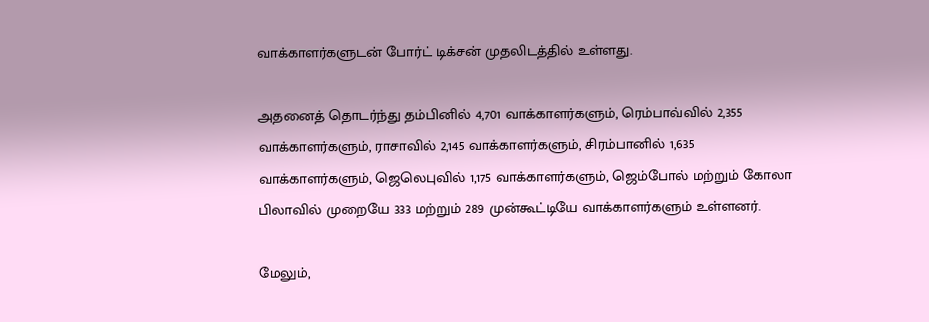வாக்காளர்களுடன் போர்ட் டிக்சன் முதலிடத்தில் உள்ளது.

அதனைத் தொடர்ந்து தம்பினில் 4,701 வாக்காளர்களும், ரெம்பாவ்வில் 2,355 வாக்காளர்களும், ராசாவில் 2,145 வாக்காளர்களும், சிரம்பானில் 1,635 வாக்காளர்களும், ஜெலெபுவில் 1,175 வாக்காளர்களும், ஜெம்போல் மற்றும் கோலா பிலாவில் முறையே 333 மற்றும் 289 முன்கூட்டியே வாக்காளர்களும் உள்ளனர்.

மேலும்,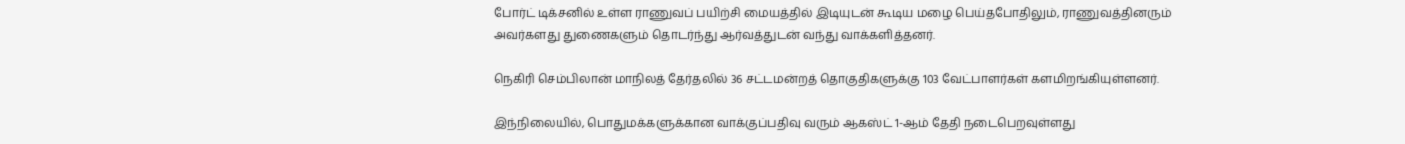போர்ட் டிக்சனில் உள்ள ராணுவப் பயிற்சி மையத்தில் இடியுடன் கூடிய மழை பெய்தபோதிலும், ராணுவத்தினரும் அவர்களது துணைகளும் தொடர்ந்து ஆர்வத்துடன் வந்து வாக்களித்தனர்.

நெகிரி செம்பிலான் மாநிலத் தேர்தலில் 36 சட்டமன்றத் தொகுதிகளுக்கு 103 வேட்பாளர்கள் களமிறங்கியுள்ளனர்.

இந்நிலையில், பொதுமக்களுக்கான வாக்குப்பதிவு வரும் ஆகஸ்ட் 1-ஆம் தேதி நடைபெறவுள்ளது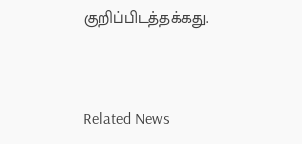குறிப்பிடத்தக்கது.


Related News